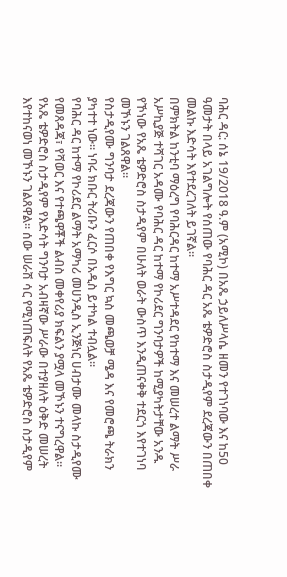ባሕር ዳር: ሰኔ 19/2018 ዓ.ም (አሚኮ) በአጼ ኃይለሥላሴ ዘመን የተገነባው እና ከ50 ዓመታት በላይ አገልግሎት የሰጠው የባሕር ዳር አጼ ቴዎድሮስ ስታዲየም ደረጃውን በጠበቀ መልኩ እድሳት እየተደረገለት ይገኛል።
በምክትል ከንቲባ ማዕረግ የባሕርዳር ከተማ አሥተዳደር የከተማ እና መሠረተ ልማት ሥራ አሥኪያጅ ተሻገር አዳሙ የባሕር ዳር ከተማ የኮሪደር ግንባታዎች ከሚያካትታቸው አንዱ የኾነው የአጼ ቴዎድሮስ ስታዲየም በሁለት ወራት ውስጥ እንዲጠናቀቅ ተደርጎ እየተገነባ መኾኑን ገልጸዋል።
የስታዲየሙ ግንባታ ደረጃውን የጠበቀ የእግር ኳስ መጫወቻ ሜዳ እና የመሮጫ ትራክን ያካተተ ነው። ነባሩ ክቡር ትሪቡን ፈርሶ በአዲስ ይተካል ተብሏል።
የባሕር ዳር ከተማ የኮሪደር ልማት አማካሪ መሀንዲስ ኢንጅነር ሀብታሙ መላኩ ስታዲየሙ የመጸዳጃ፣ የሻወር እና የተጫዋቾች ልብስ መቀየሪያ ክፍልን ያሟላ መኾኑን ተናግረዋል።
የአጼ ቴዎድሮስ ስታዲየም የእድሳት ግንባታ አብዛኛው ሥራው በተያዘለት ዕቅድ መሠረት እየተከናወነ መኾኑን ገልጸዋል። ሰው ሠራሽ ሳር የሚነጠፍለት የአጼ ቴዎድሮስ ስታዲየም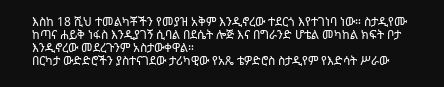እስከ 18 ሺህ ተመልካቾችን የመያዝ አቅም እንዲኖረው ተደርጎ እየተገነባ ነው። ስታዲየሙ ከጣና ሐይቅ ነፋስ እንዲያገኝ ሲባል በደሴት ሎጅ እና በግራንድ ሆቴል መካከል ክፍት ቦታ እንዲኖረው መደረጉንም አስታውቀዋል።
በርካታ ውድድሮችን ያስተናገደው ታሪካዊው የአጼ ቴዎድሮስ ስታዲየም የእድሳት ሥራው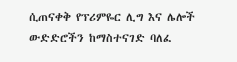ሲጠናቀቅ የፕሪምዬር ሊግ እና ሌሎች ውድድሮችን ከማስተናገድ ባለፈ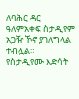ለባሕር ዳር ዓለምአቀፍ ስታዲየም አጋዥ ኾኖ ያገለግላል ተብሏል።
የስታዲየሙ እድሳት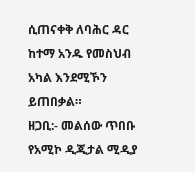ሲጠናቀቅ ለባሕር ዳር ከተማ አንዱ የመስህብ አካል እንደሚኾን ይጠበቃል።
ዘጋቢ:- መልሰው ጥበቡ
የአሚኮ ዲጂታል ሚዲያ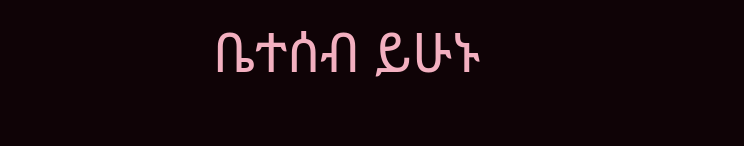ቤተሰብ ይሁኑ